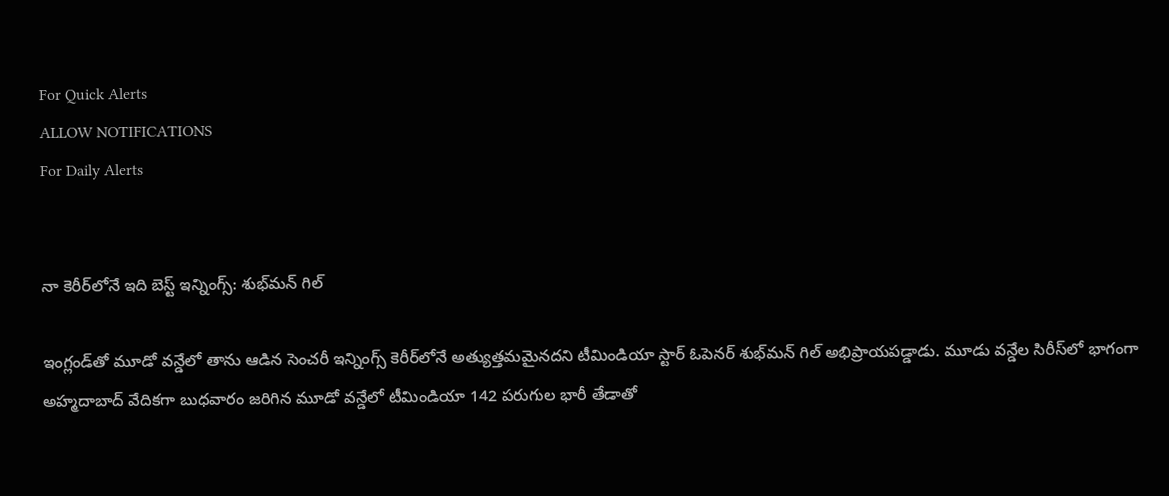For Quick Alerts
ALLOW NOTIFICATIONS
For Daily Alerts


నా కెరీర్‌లో‌నే ఇది బెస్ట్ ఇన్నింగ్స్: శుభ్‌మన్ గిల్

ఇంగ్లండ్‌తో మూడో వన్డేలో తాను ఆడిన సెంచరీ ఇన్నింగ్స్‌ కెరీర్‌లో‌నే అత్యుత్తమమైనదని టీమిండియా స్టార్ ఓపెనర్ శుభ్‌మన్ గిల్ అభిప్రాయపడ్డాడు. మూడు వన్డేల సిరీస్‌లో భాగంగా అహ్మదాబాద్ వేదికగా బుధవారం జరిగిన మూడో వన్డేలో టీమిండియా 142 పరుగుల భారీ తేడాతో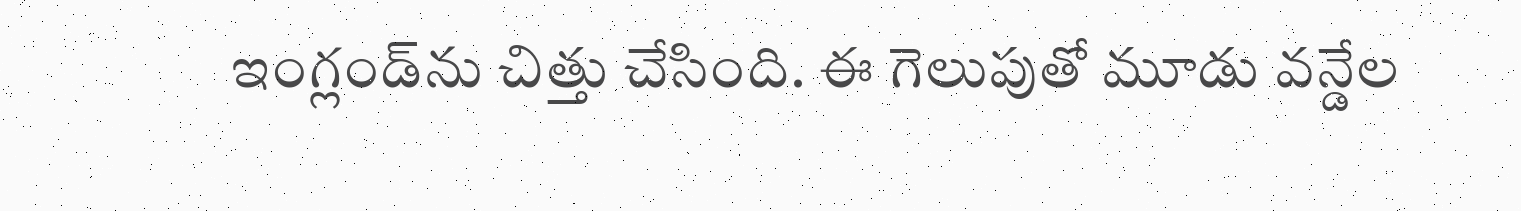ఇంగ్లండ్‌ను చిత్తు చేసింది. ఈ గెలుపుతో మూడు వన్డేల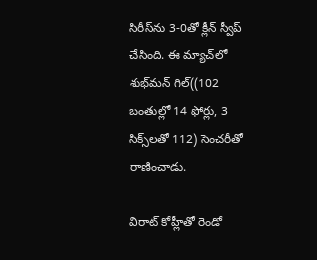సిరీస్‌ను 3-0తో క్లీన్ స్వీప్ చేసింది. ఈ మ్యాచ్‌లో శుభ్‌మన్ గిల్((102 బంతుల్లో 14 ఫోర్లు, 3 సిక్స్‌లతో 112) సెంచరీతో రాణించాడు.

విరాట్ కోహ్లీతో రెండో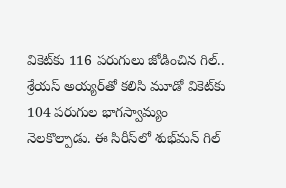వికెట్‌కు 116 పరుగులు జోడించిన గిల్.. శ్రేయస్ అయ్యర్‌తో కలిసి మూడో వికెట్‌కు 104 పరుగుల భాగస్వామ్యం నెలకొల్పాడు. ఈ సిరీస్‌లో శుభ్‌మన్ గిల్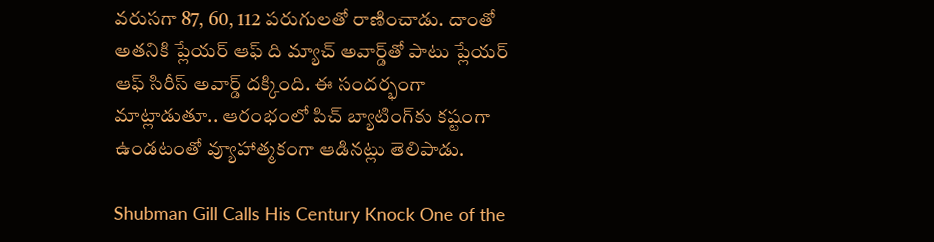వరుసగా 87, 60, 112 పరుగులతో రాణించాడు. దాంతో అతనికి ప్లేయర్ ఆఫ్ ది మ్యాచ్ అవార్డ్‌తో పాటు ప్లేయర్ ఆఫ్ సిరీస్ అవార్డ్ దక్కింది. ఈ సందర్భంగా మాట్లాడుతూ.. ఆరంభంలో పిచ్ బ్యాటింగ్‌కు కష్టంగా ఉండటంతో వ్యూహాత్మకంగా ఆడినట్లు తెలిపాడు.

Shubman Gill Calls His Century Knock One of the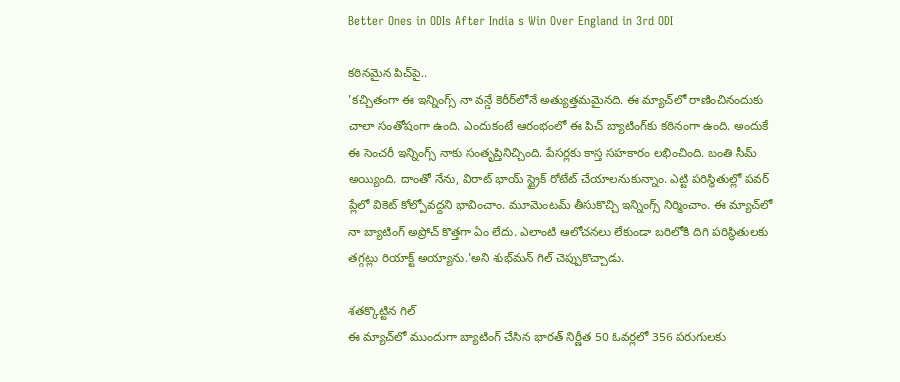Better Ones in ODIs After India s Win Over England in 3rd ODI

కఠినమైన పిచ్‌పై..
'కచ్చితంగా ఈ ఇన్నింగ్స్ నా వన్డే కెరీర్‌లోనే అత్యుత్తమమైనది. ఈ మ్యాచ్‌లో రాణించినందుకు చాలా సంతోషంగా ఉంది. ఎందుకంటే ఆరంభంలో ఈ పిచ్ బ్యాటింగ్‌కు కఠినంగా ఉంది. అందుకే ఈ సెంచరీ ఇన్నింగ్స్ నాకు సంతృప్తినిచ్చింది. పేసర్లకు కాస్త సహకారం లభించింది. బంతి సీమ్ అయ్యింది. దాంతో నేను, విరాట్ భాయ్ స్ట్రైక్ రోటేట్ చేయాలనుకున్నాం. ఎట్టి పరిస్థితుల్లో పవర్ ప్లేలో వికెట్ కోల్పోవద్దని భావించాం. మూమెంటమ్ తీసుకొచ్చి ఇన్నింగ్స్ నిర్మించాం. ఈ మ్యాచ్‌లో నా బ్యాటింగ్ అప్రోచ్ కొత్తగా ఏం లేదు. ఎలాంటి ఆలోచనలు లేకుండా బరిలోకి దిగి పరిస్థితులకు తగ్గట్లు రియాక్ట్ అయ్యాను.'అని శుభ్‌మన్ గిల్ చెప్పుకొచ్చాడు.

శతక్కొట్టిన గిల్
ఈ మ్యాచ్‌లో ముందుగా బ్యాటింగ్ చేసిన భారత్ నిర్ణీత 50 ఓవర్లలో 356 పరుగులకు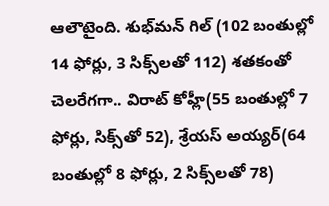ఆలౌటైంది. శుభ్‌మన్ గిల్ (102 బంతుల్లో 14 ఫోర్లు, 3 సిక్స్‌లతో 112) శతకంతో చెలరేగగా.. విరాట్ కోహ్లీ(55 బంతుల్లో 7 ఫోర్లు, సిక్స్‌తో 52), శ్రేయస్ అయ్యర్(64 బంతుల్లో 8 ఫోర్లు, 2 సిక్స్‌లతో 78)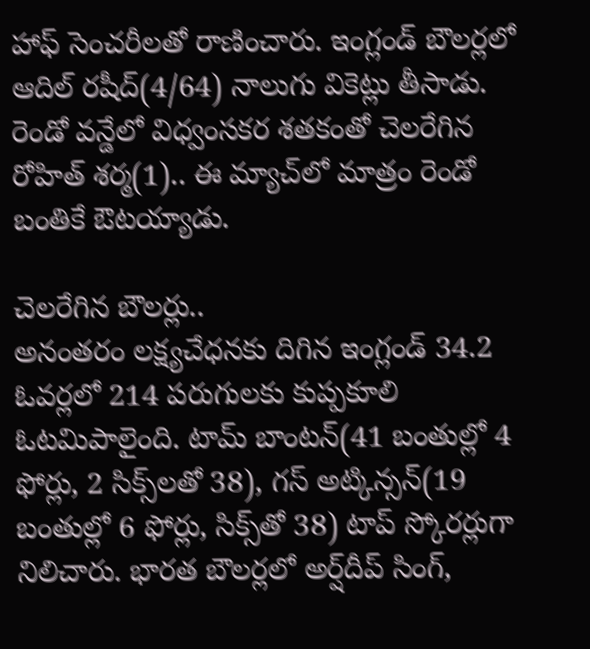హాఫ్ సెంచరీలతో రాణించారు. ఇంగ్లండ్ బౌలర్లలో ఆదిల్ రషీద్(4/64) నాలుగు వికెట్లు తీసాడు. రెండో వన్డేలో విధ్వంసకర శతకంతో చెలరేగిన రోహిత్ శర్మ(1).. ఈ మ్యాచ్‌లో మాత్రం రెండో బంతికే ఔటయ్యాడు.

చెలరేగిన బౌలర్లు..
అనంతరం లక్ష్యచేధనకు దిగిన ఇంగ్లండ్ 34.2 ఓవర్లలో 214 పరుగులకు కుప్పకూలి ఓటమిపాలైంది. టామ్ బాంటన్(41 బంతుల్లో 4 ఫోర్లు, 2 సిక్స్‌లతో 38), గస్ అట్కిన్సన్(19 బంతుల్లో 6 ఫోర్లు, సిక్స్‌తో 38) టాప్ స్కోరర్లుగా నిలిచారు. భారత బౌలర్లలో అర్ష్‌దీప్ సింగ్,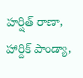హర్షిత్ రాణా, హార్దిక్ పాండ్యా,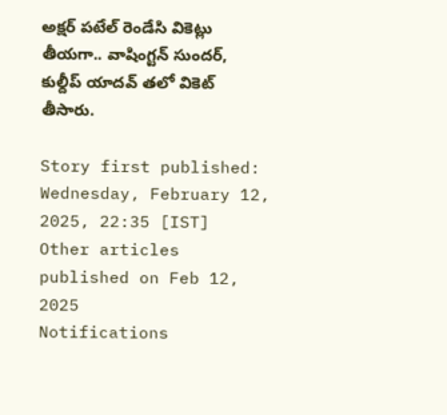అక్షర్ పటేల్ రెండేసి వికెట్లు తీయగా.. వాషింగ్టన్ సుందర్, కుల్దీప్ యాదవ్ తలో వికెట్ తీసారు.

Story first published: Wednesday, February 12, 2025, 22:35 [IST]
Other articles published on Feb 12, 2025
Notifications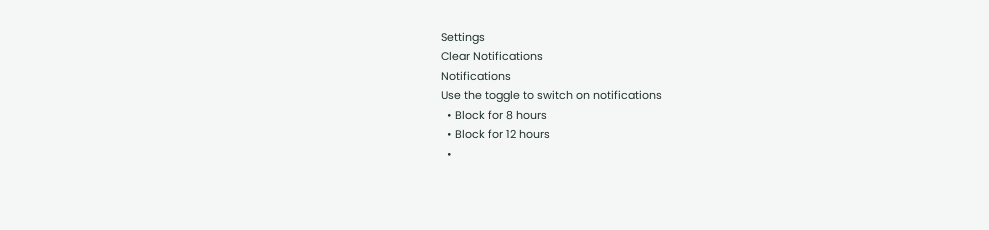Settings
Clear Notifications
Notifications
Use the toggle to switch on notifications
  • Block for 8 hours
  • Block for 12 hours
  •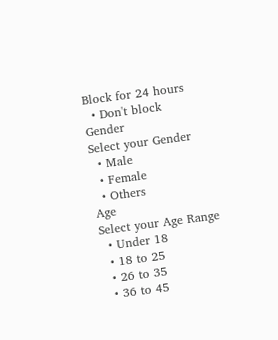Block for 24 hours
  • Don't block
Gender
Select your Gender
  • Male
  • Female
  • Others
Age
Select your Age Range
  • Under 18
  • 18 to 25
  • 26 to 35
  • 36 to 45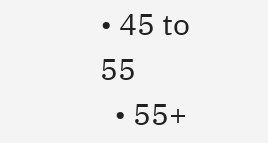• 45 to 55
  • 55+